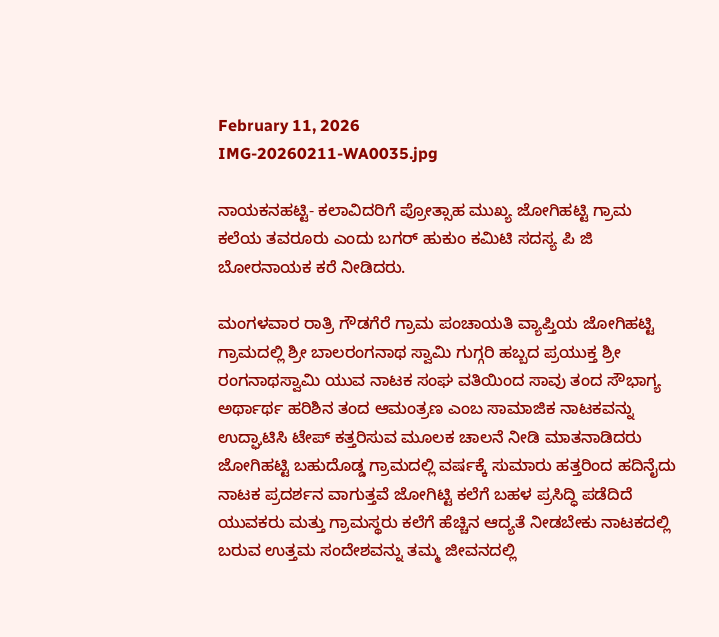February 11, 2026
IMG-20260211-WA0035.jpg

ನಾಯಕನಹಟ್ಟಿ- ಕಲಾವಿದರಿಗೆ ಪ್ರೋತ್ಸಾಹ ಮುಖ್ಯ ಜೋಗಿಹಟ್ಟಿ ಗ್ರಾಮ ಕಲೆಯ ತವರೂರು ಎಂದು ಬಗರ್ ಹುಕುಂ ಕಮಿಟಿ ಸದಸ್ಯ ಪಿ ಜಿ ಬೋರನಾಯಕ ಕರೆ ನೀಡಿದರು.

ಮಂಗಳವಾರ ರಾತ್ರಿ ಗೌಡಗೆರೆ ಗ್ರಾಮ ಪಂಚಾಯತಿ ವ್ಯಾಪ್ತಿಯ ಜೋಗಿಹಟ್ಟಿ ಗ್ರಾಮದಲ್ಲಿ ಶ್ರೀ ಬಾಲರಂಗನಾಥ ಸ್ವಾಮಿ ಗುಗ್ಗರಿ ಹಬ್ಬದ ಪ್ರಯುಕ್ತ ಶ್ರೀ ರಂಗನಾಥಸ್ವಾಮಿ ಯುವ ನಾಟಕ ಸಂಘ ವತಿಯಿಂದ ಸಾವು ತಂದ ಸೌಭಾಗ್ಯ ಅರ್ಥಾರ್ಥ ಹರಿಶಿನ ತಂದ ಆಮಂತ್ರಣ ಎಂಬ ಸಾಮಾಜಿಕ ನಾಟಕವನ್ನು ಉದ್ಘಾಟಿಸಿ ಟೇಪ್ ಕತ್ತರಿಸುವ ಮೂಲಕ ಚಾಲನೆ ನೀಡಿ ಮಾತನಾಡಿದರು ಜೋಗಿಹಟ್ಟಿ ಬಹುದೊಡ್ಡ ಗ್ರಾಮದಲ್ಲಿ ವರ್ಷಕ್ಕೆ ಸುಮಾರು ಹತ್ತರಿಂದ ಹದಿನೈದು ನಾಟಕ ಪ್ರದರ್ಶನ ವಾಗುತ್ತವೆ ಜೋಗಿಟ್ಟಿ ಕಲೆಗೆ ಬಹಳ ಪ್ರಸಿದ್ಧಿ ಪಡೆದಿದೆ ಯುವಕರು ಮತ್ತು ಗ್ರಾಮಸ್ಥರು ಕಲೆಗೆ ಹೆಚ್ಚಿನ ಆದ್ಯತೆ ನೀಡಬೇಕು ನಾಟಕದಲ್ಲಿ ಬರುವ ಉತ್ತಮ ಸಂದೇಶವನ್ನು ತಮ್ಮ ಜೀವನದಲ್ಲಿ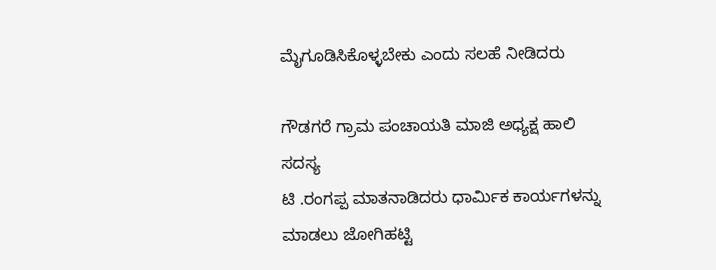ಮೈಗೂಡಿಸಿಕೊಳ್ಳಬೇಕು ಎಂದು ಸಲಹೆ ನೀಡಿದರು

ಗೌಡಗರೆ ಗ್ರಾಮ ಪಂಚಾಯತಿ ಮಾಜಿ ಅಧ್ಯಕ್ಷ ಹಾಲಿ ಸದಸ್ಯ
ಟಿ .ರಂಗಪ್ಪ ಮಾತನಾಡಿದರು ಧಾರ್ಮಿಕ ಕಾರ್ಯಗಳನ್ನು ಮಾಡಲು ಜೋಗಿಹಟ್ಟಿ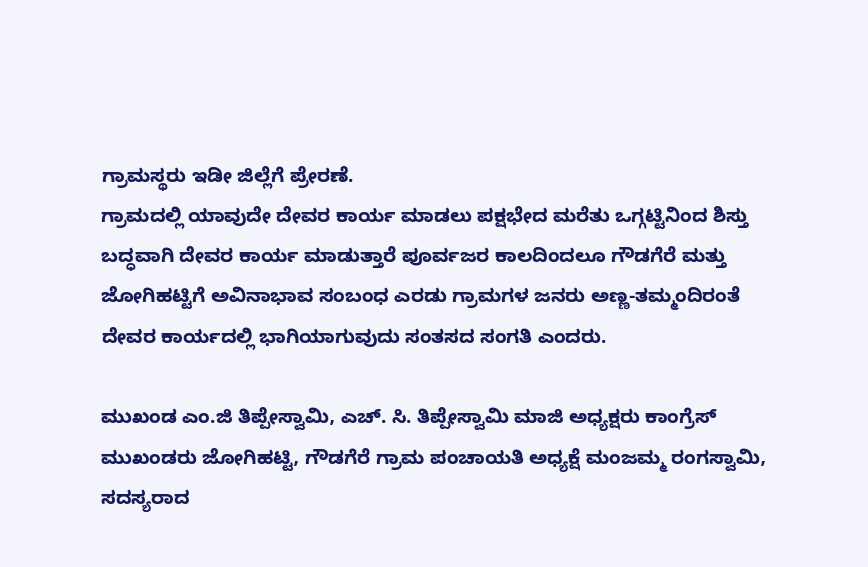ಗ್ರಾಮಸ್ಥರು ಇಡೀ ಜಿಲ್ಲೆಗೆ ಪ್ರೇರಣೆ.
ಗ್ರಾಮದಲ್ಲಿ ಯಾವುದೇ ದೇವರ ಕಾರ್ಯ ಮಾಡಲು ಪಕ್ಷಭೇದ ಮರೆತು ಒಗ್ಗಟ್ಟಿನಿಂದ ಶಿಸ್ತು ಬದ್ಧವಾಗಿ ದೇವರ ಕಾರ್ಯ ಮಾಡುತ್ತಾರೆ ಪೂರ್ವಜರ ಕಾಲದಿಂದಲೂ ಗೌಡಗೆರೆ ಮತ್ತು ಜೋಗಿಹಟ್ಟಿಗೆ ಅವಿನಾಭಾವ ಸಂಬಂಧ ಎರಡು ಗ್ರಾಮಗಳ ಜನರು ಅಣ್ಣ-ತಮ್ಮಂದಿರಂತೆ ದೇವರ ಕಾರ್ಯದಲ್ಲಿ ಭಾಗಿಯಾಗುವುದು ಸಂತಸದ ಸಂಗತಿ ಎಂದರು.

ಮುಖಂಡ ಎಂ.ಜಿ ತಿಪ್ಪೇಸ್ವಾಮಿ, ಎಚ್. ಸಿ. ತಿಪ್ಪೇಸ್ವಾಮಿ ಮಾಜಿ ಅಧ್ಯಕ್ಷರು ಕಾಂಗ್ರೆಸ್ ಮುಖಂಡರು ಜೋಗಿಹಟ್ಟಿ, ಗೌಡಗೆರೆ ಗ್ರಾಮ ಪಂಚಾಯತಿ ಅಧ್ಯಕ್ಷೆ ಮಂಜಮ್ಮ ರಂಗಸ್ವಾಮಿ, ಸದಸ್ಯರಾದ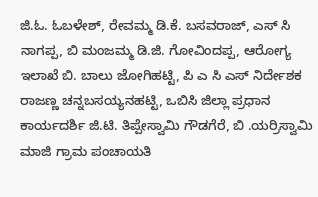ಜಿ.ಓ. ಓಬಳೇಶ್, ರೇವಮ್ಮ ಡಿ.ಕೆ. ಬಸವರಾಜ್, ಎಸ್ ಸಿ ನಾಗಪ್ಪ, ಬಿ ಮಂಜಮ್ಮ ಡಿ.ಜಿ. ಗೋವಿಂದಪ್ಪ, ಆರೋಗ್ಯ ಇಲಾಖೆ ಬಿ. ಬಾಲು ಜೋಗಿಹಟ್ಟಿ, ಪಿ ಎ ಸಿ ಎಸ್ ನಿರ್ದೇಶಕ ರಾಜಣ್ಣ ಚನ್ನಬಸಯ್ಯನಹಟ್ಟಿ, ಒಬಿಸಿ ಜಿಲ್ಲಾ ಪ್ರಧಾನ ಕಾರ್ಯದರ್ಶಿ ಜಿ.ಟಿ. ತಿಪ್ಪೇಸ್ವಾಮಿ ಗೌಡಗೆರೆ, ಬಿ .ಯರ್ರಿಸ್ವಾಮಿ ಮಾಜಿ ಗ್ರಾಮ ಪಂಚಾಯತಿ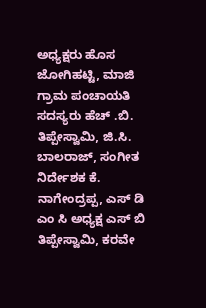ಅಧ್ಯಕ್ಷರು ಹೊಸ ಜೋಗಿಹಟ್ಟಿ, ಮಾಜಿ ಗ್ರಾಮ ಪಂಚಾಯತಿ ಸದಸ್ಯರು ಹೆಚ್ .ಬಿ. ತಿಪ್ಪೇಸ್ವಾಮಿ, ಜಿ.ಸಿ. ಬಾಲರಾಜ್, ಸಂಗೀತ ನಿರ್ದೇಶಕ ಕೆ. ನಾಗೇಂದ್ರಪ್ಪ, ಎಸ್ ಡಿ ಎಂ ಸಿ ಅಧ್ಯಕ್ಷ ಎಸ್ ಬಿ ತಿಪ್ಪೇಸ್ವಾಮಿ, ಕರವೇ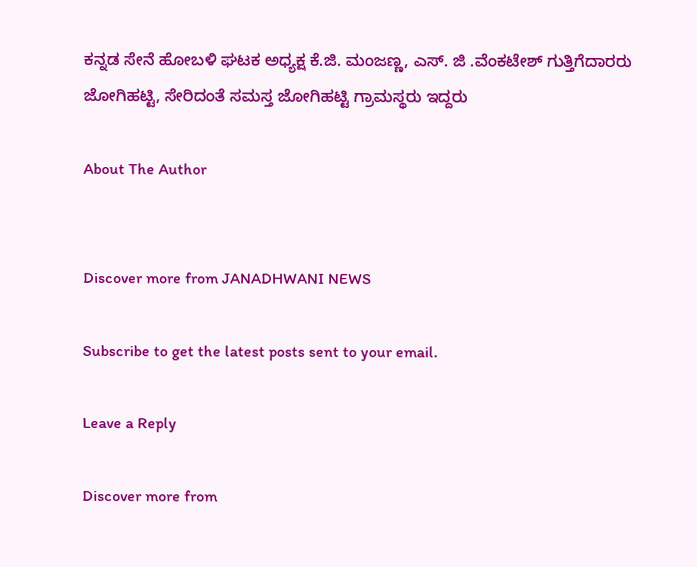ಕನ್ನಡ ಸೇನೆ ಹೋಬಳಿ ಘಟಕ ಅಧ್ಯಕ್ಷ ಕೆ.ಜಿ. ಮಂಜಣ್ಣ, ಎಸ್. ಜಿ .ವೆಂಕಟೇಶ್ ಗುತ್ತಿಗೆದಾರರು ಜೋಗಿಹಟ್ಟಿ, ಸೇರಿದಂತೆ ಸಮಸ್ತ ಜೋಗಿಹಟ್ಟಿ ಗ್ರಾಮಸ್ಥರು ಇದ್ದರು

About The Author


Discover more from JANADHWANI NEWS

Subscribe to get the latest posts sent to your email.

Leave a Reply

Discover more from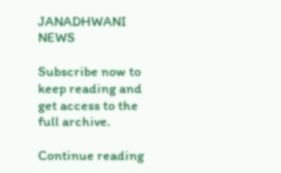JANADHWANI NEWS

Subscribe now to keep reading and get access to the full archive.

Continue reading